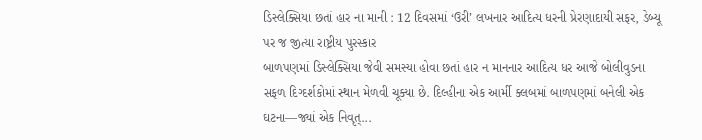ડિસ્લેક્સિયા છતાં હાર ના માની : 12 દિવસમાં ‘ઉરી’ લખનાર આદિત્ય ધરની પ્રેરણાદાયી સફર, ડેબ્યૂ પર જ જીત્યા રાષ્ટ્રીય પુરસ્કાર
બાળપણમાં ડિસ્લેક્સિયા જેવી સમસ્યા હોવા છતાં હાર ન માનનાર આદિત્ય ધર આજે બોલીવુડના સફળ દિગ્દર્શકોમાં સ્થાન મેળવી ચૂક્યા છે. દિલ્હીના એક આર્મી ક્લબમાં બાળપણમાં બનેલી એક ઘટના—જ્યાં એક નિવૃત્...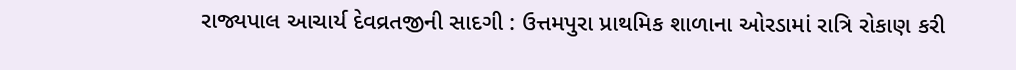રાજ્યપાલ આચાર્ય દેવવ્રતજીની સાદગી : ઉત્તમપુરા પ્રાથમિક શાળાના ઓરડામાં રાત્રિ રોકાણ કરી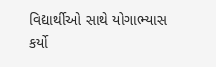વિદ્યાર્થીઓ સાથે યોગાભ્યાસ કર્યો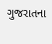ગુજરાતના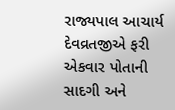રાજ્યપાલ આચાર્ય દેવવ્રતજીએ ફરી એકવાર પોતાની સાદગી અને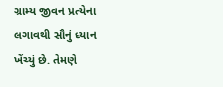ગ્રામ્ય જીવન પ્રત્યેના લગાવથી સૌનું ધ્યાન ખેંચ્યું છે. તેમણે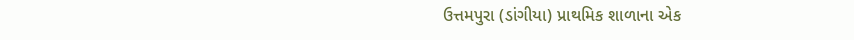ઉત્તમપુરા (ડાંગીયા) પ્રાથમિક શાળાના એક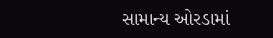સામાન્ય ઓરડામાં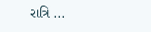રાત્રિ ...